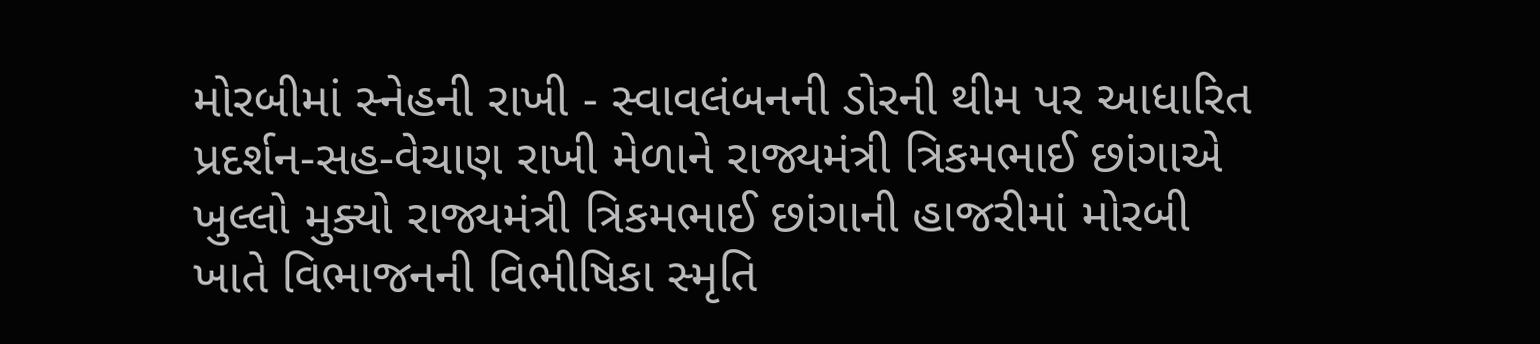મોરબીમાં સ્નેહની રાખી - સ્વાવલંબનની ડોરની થીમ પર આધારિત પ્રદર્શન-સહ-વેચાણ રાખી મેળાને રાજ્યમંત્રી ત્રિકમભાઈ છાંગાએ ખુલ્લો મુક્યો રાજ્યમંત્રી ત્રિકમભાઈ છાંગાની હાજરીમાં મોરબી ખાતે વિભાજનની વિભીષિકા સ્મૃતિ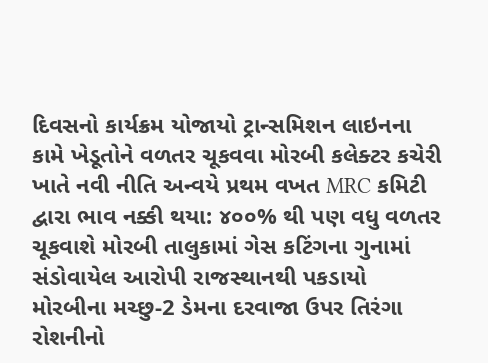દિવસનો કાર્યક્રમ યોજાયો ટ્રાન્સમિશન લાઇનના કામે ખેડૂતોને વળતર ચૂકવવા મોરબી કલેક્ટર કચેરી ખાતે નવી નીતિ અન્વયે પ્રથમ વખત MRC કમિટી દ્વારા ભાવ નક્કી થયા: ૪૦૦% થી પણ વધુ વળતર ચૂકવાશે મોરબી તાલુકામાં ગેસ કટિંગના ગુનામાં સંડોવાયેલ આરોપી રાજસ્થાનથી પકડાયો મોરબીના મચ્છુ-2 ડેમના દરવાજા ઉપર તિરંગા રોશનીનો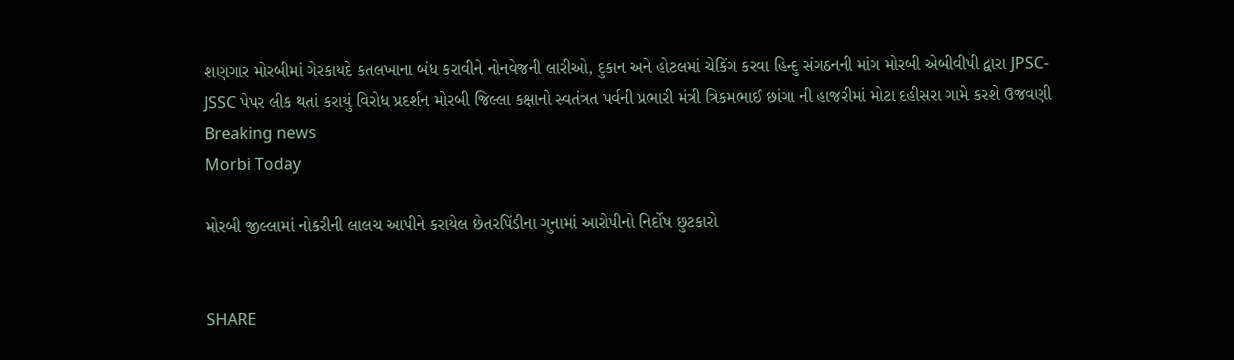શણગાર મોરબીમાં ગેરકાયદે કતલખાના બંધ કરાવીને નોનવેજની લારીઓ, દુકાન અને હોટલમાં ચેકિંગ કરવા હિન્દુ સંગઠનની માંગ મોરબી એબીવીપી દ્વારા JPSC-JSSC પેપર લીક થતાં કરાયું વિરોધ પ્રદર્શન મોરબી જિલ્લા કક્ષાનો સ્વતંત્રત પર્વની પ્રભારી મંત્રી ત્રિકમભાઈ છાંગા ની હાજરીમાં મોટા દહીસરા ગામે કરશે ઉજવણી
Breaking news
Morbi Today

મોરબી જીલ્લામાં નોકરીની લાલચ આપીને કરાયેલ છેતરપિંડીના ગુનામાં આરોપીનો નિર્દોષ છુટકારો


SHARE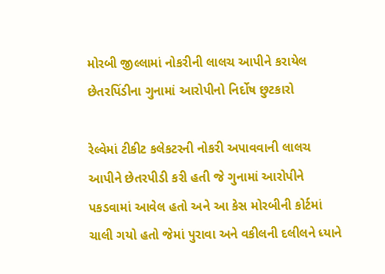મોરબી જીલ્લામાં નોકરીની લાલચ આપીને કરાયેલ છેતરપિંડીના ગુનામાં આરોપીનો નિર્દોષ છુટકારો

રેલ્વેમાં ટીકીટ કલેકટરની નોકરી અપાવવાની લાલચ આપીને છેતરપીડી કરી હતી જે ગુનામાં આરોપીને પકડવામાં આવેલ હતો અને આ કેસ મોરબીની કોર્ટમાં ચાલી ગયો હતો જેમાં પુરાવા અને વકીલની દલીલને ધ્યાને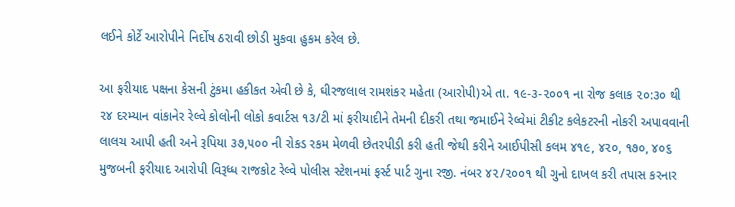લઈને કોર્ટે આરોપીને નિર્દોષ ઠરાવી છોડી મુકવા હુકમ કરેલ છે.

આ ફરીયાદ પક્ષના કેસની ટુંકમા હકીકત એવી છે કે, ઘીરજલાલ રામશંકર મહેતા (આરોપી)એ તા. ૧૯-૩-૨૦૦૧ ના રોજ કલાક ૨૦:૩૦ થી ૨૪ દરમ્યાન વાંકાનેર રેલ્વે કોલોની લોકો કવાર્ટસ ૧૩/ટી માં ફરીયાદીને તેમની દીકરી તથા જમાઈને રેલ્વેમાં ટીકીટ કલેકટરની નોકરી અપાવવાની લાલચ આપી હતી અને રૂપિયા ૩૭,૫૦૦ ની રોકડ રકમ મેળવી છેતરપીડી કરી હતી જેથી કરીને આઈપીસી કલમ ૪૧૯, ૪૨૦, ૧૭૦, ૪૦૬ મુજબની ફરીયાદ આરોપી વિરૂધ્ધ રાજકોટ રેલ્વે પોલીસ સ્ટેશનમાં ફર્સ્ટ પાર્ટ ગુના રજી. નંબર ૪૨/૨૦૦૧ થી ગુનો દાખલ કરી તપાસ કરનાર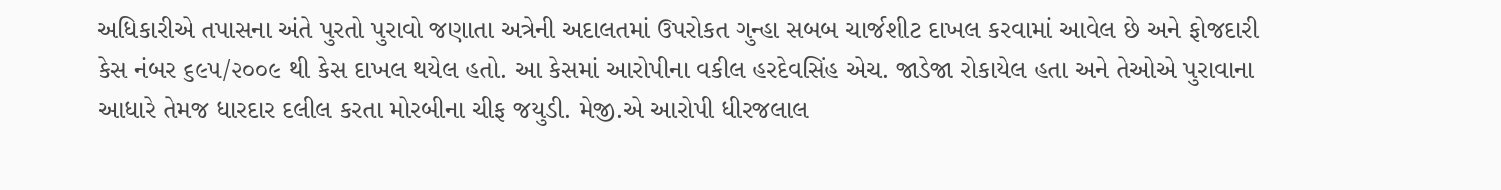અધિકારીએ તપાસના અંતે પુરતો પુરાવો જણાતા અત્રેની અદાલતમાં ઉપરોકત ગુન્હા સબબ ચાર્જશીટ દાખલ કરવામાં આવેલ છે અને ફોજદારી કેસ નંબર ૬૯૫/૨૦૦૯ થી કેસ દાખલ થયેલ હતો. આ કેસમાં આરોપીના વકીલ હરદેવસિંહ એચ. જાડેજા રોકાયેલ હતા અને તેઓએ પુરાવાના આધારે તેમજ ધારદાર દલીલ કરતા મોરબીના ચીફ જયુડી. મેજી.એ આરોપી ધીરજલાલ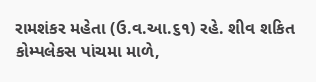રામશંકર મહેતા (ઉ.વ.આ.૬૧) રહે. શીવ શકિત કોમ્પલેકસ પાંચમા માળે,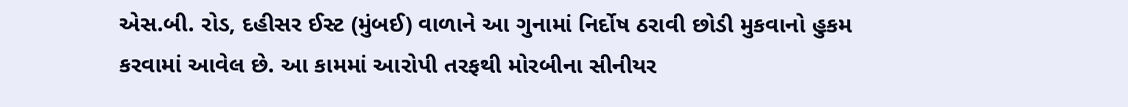એસ.બી. રોડ, દહીસર ઈસ્ટ (મુંબઈ) વાળાને આ ગુનામાં નિર્દોષ ઠરાવી છોડી મુકવાનો હુકમ કરવામાં આવેલ છે. આ કામમાં આરોપી તરફથી મોરબીના સીનીયર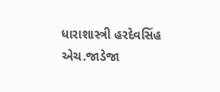ધારાશાસ્ત્રી હરદેવસિંહ એચ.જાડેજા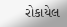રોકાયેલ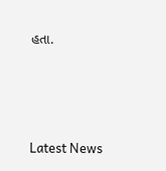હતા.






Latest News